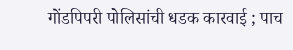गोंडपिपरी पोलिसांची धडक कारवाई ; पाच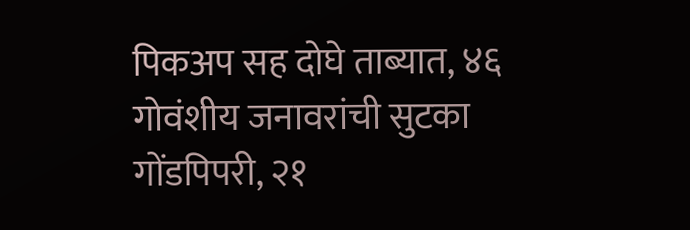पिकअप सह दोघे ताब्यात, ४६ गोवंशीय जनावरांची सुटका
गोंडपिपरी, २१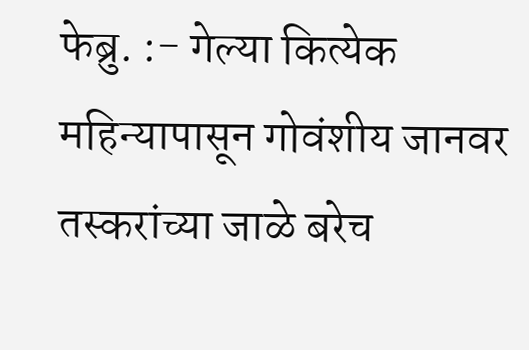फेब्रु. :- गेल्या कित्येक महिन्यापासून गोवंशीय जानवर तस्करांच्या जाळे बरेच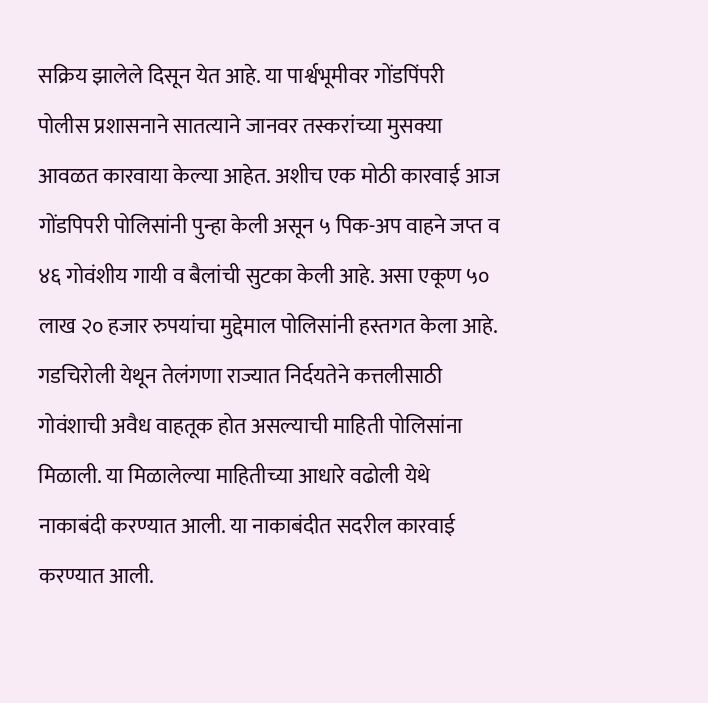सक्रिय झालेले दिसून येत आहे. या पार्श्वभूमीवर गोंडपिंपरी पोलीस प्रशासनाने सातत्याने जानवर तस्करांच्या मुसक्या आवळत कारवाया केल्या आहेत. अशीच एक मोठी कारवाई आज गोंडपिपरी पोलिसांनी पुन्हा केली असून ५ पिक-अप वाहने जप्त व ४६ गोवंशीय गायी व बैलांची सुटका केली आहे. असा एकूण ५० लाख २० हजार रुपयांचा मुद्देमाल पोलिसांनी हस्तगत केला आहे.
गडचिरोली येथून तेलंगणा राज्यात निर्दयतेने कत्तलीसाठी गोवंशाची अवैध वाहतूक होत असल्याची माहिती पोलिसांना मिळाली. या मिळालेल्या माहितीच्या आधारे वढोली येथे नाकाबंदी करण्यात आली. या नाकाबंदीत सदरील कारवाई करण्यात आली.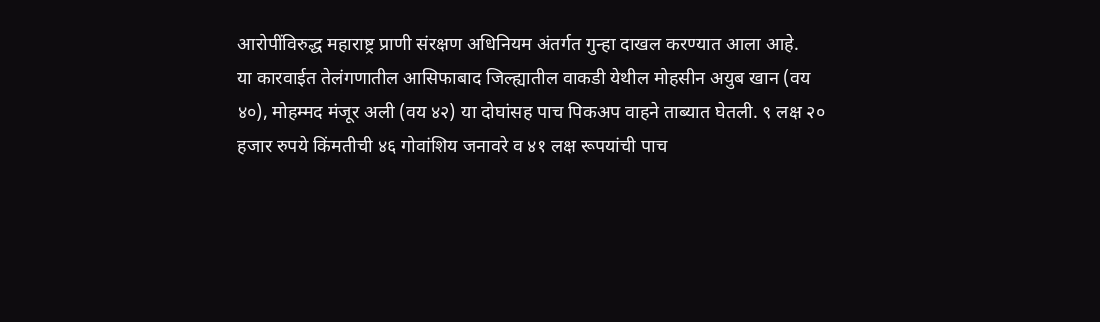आरोपींविरुद्ध महाराष्ट्र प्राणी संरक्षण अधिनियम अंतर्गत गुन्हा दाखल करण्यात आला आहे.
या कारवाईत तेलंगणातील आसिफाबाद जिल्ह्यातील वाकडी येथील मोहसीन अयुब खान (वय ४०), मोहम्मद मंजूर अली (वय ४२) या दोघांसह पाच पिकअप वाहने ताब्यात घेतली. ९ लक्ष २० हजार रुपये किंमतीची ४६ गोवांशिय जनावरे व ४१ लक्ष रूपयांची पाच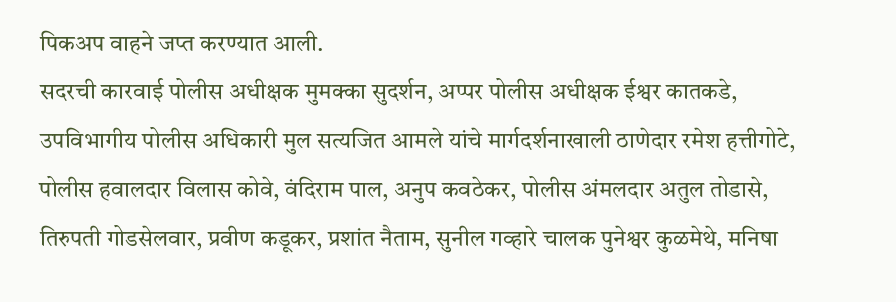पिकअप वाहने जप्त करण्यात आली.
सदरची कारवाई पोलीस अधीक्षक मुमक्का सुदर्शन, अप्पर पोलीस अधीक्षक ईश्वर कातकडे, उपविभागीय पोलीस अधिकारी मुल सत्यजित आमले यांचे मार्गदर्शनाखाली ठाणेदार रमेश हत्तीगोटे, पोलीस हवालदार विलास कोवे, वंदिराम पाल, अनुप कवठेकर, पोलीस अंमलदार अतुल तोडासे, तिरुपती गोडसेलवार, प्रवीण कडूकर, प्रशांत नैताम, सुनील गव्हारे चालक पुनेश्वर कुळमेथे, मनिषा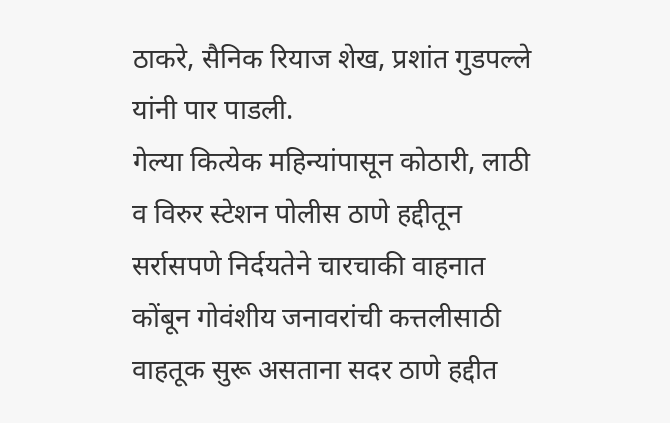ठाकरे, सैनिक रियाज शेख, प्रशांत गुडपल्ले यांनी पार पाडली.
गेल्या कित्येक महिन्यांपासून कोठारी, लाठी व विरुर स्टेशन पोलीस ठाणे हद्दीतून सर्रासपणे निर्दयतेने चारचाकी वाहनात कोंबून गोवंशीय जनावरांची कत्तलीसाठी वाहतूक सुरू असताना सदर ठाणे हद्दीत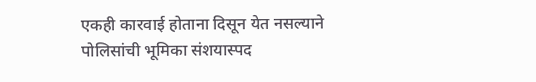एकही कारवाई होताना दिसून येत नसल्याने पोलिसांची भूमिका संशयास्पद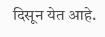दिसून येत आहे.